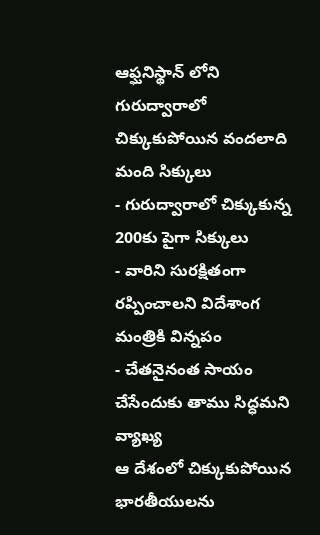ఆఫ్ఘనిస్థాన్ లోని గురుద్వారాలో చిక్కుకుపోయిన వందలాది మంది సిక్కులు
- గురుద్వారాలో చిక్కుకున్న 200కు పైగా సిక్కులు
- వారిని సురక్షితంగా రప్పించాలని విదేశాంగ మంత్రికి విన్నపం
- చేతనైనంత సాయం చేసేందుకు తాము సిద్ధమని వ్యాఖ్య
ఆ దేశంలో చిక్కుకుపోయిన భారతీయులను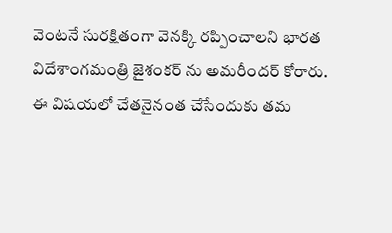వెంటనే సురక్షితంగా వెనక్కి రప్పించాలని భారత విదేశాంగమంత్రి జైశంకర్ ను అమరీందర్ కోరారు. ఈ విషయలో చేతనైనంత చేసేందుకు తమ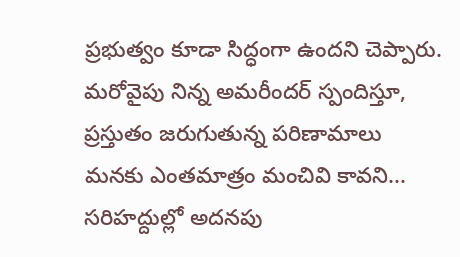ప్రభుత్వం కూడా సిద్ధంగా ఉందని చెప్పారు. మరోవైపు నిన్న అమరీందర్ స్పందిస్తూ, ప్రస్తుతం జరుగుతున్న పరిణామాలు మనకు ఎంతమాత్రం మంచివి కావని... సరిహద్దుల్లో అదనపు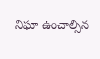నిఘా ఉంచాల్సిన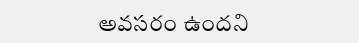అవసరం ఉందని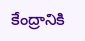కేంద్రానికి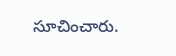సూచించారు.